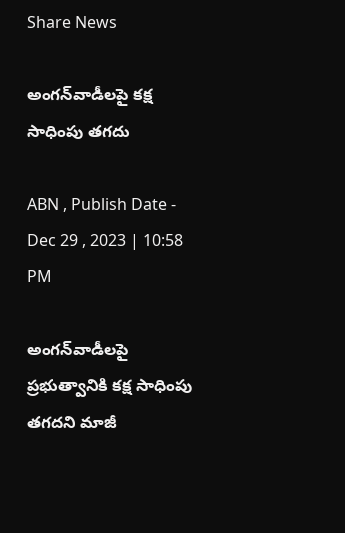Share News

అంగన్‌వాడీలపై కక్ష సాధింపు తగదు

ABN , Publish Date - Dec 29 , 2023 | 10:58 PM

అంగన్‌వాడీలపై ప్రభుత్వానికి కక్ష సాధింపు తగదని మాజీ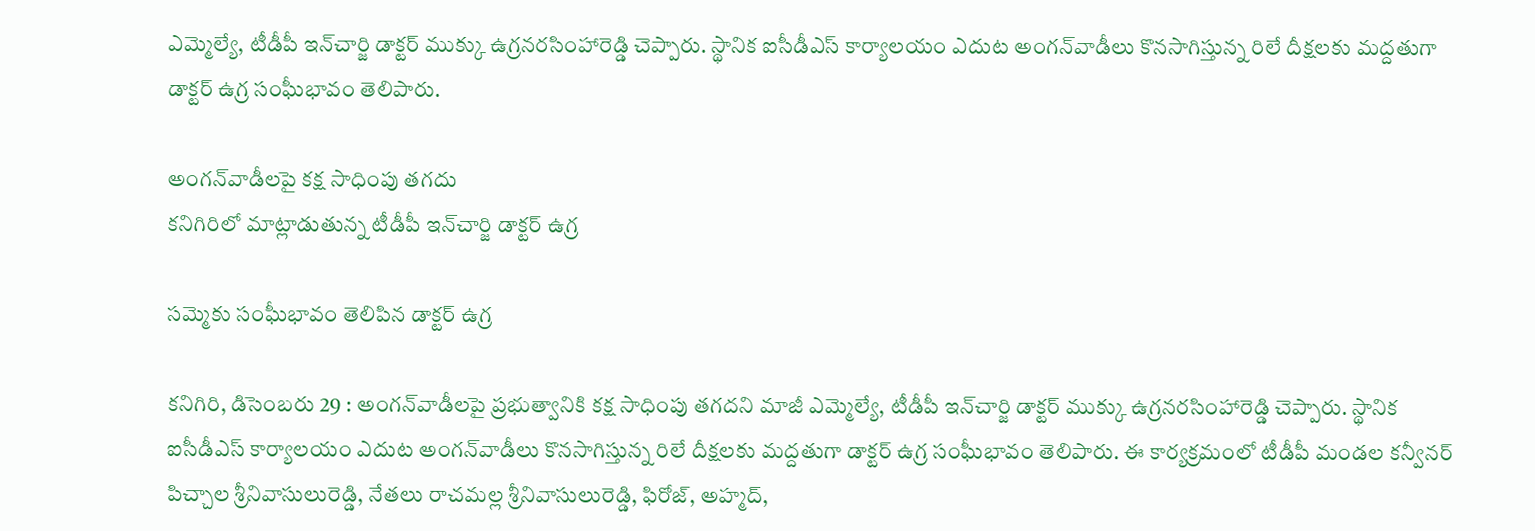ఎమ్మెల్యే, టీడీపీ ఇన్‌చార్జి డాక్టర్‌ ముక్కు ఉగ్రనరసింహారెడ్డి చెప్పారు. స్థానిక ఐసీడీఎస్‌ కార్యాలయం ఎదుట అంగన్‌వాడీలు కొనసాగిస్తున్న రిలే దీక్షలకు మద్దతుగా డాక్టర్‌ ఉగ్ర సంఘీభావం తెలిపారు.

అంగన్‌వాడీలపై కక్ష సాధింపు తగదు
కనిగిరిలో మాట్లాడుతున్న టీడీపీ ఇన్‌చార్జి డాక్టర్‌ ఉగ్ర

సమ్మెకు సంఘీభావం తెలిపిన డాక్టర్‌ ఉగ్ర

కనిగిరి, డిసెంబరు 29 : అంగన్‌వాడీలపై ప్రభుత్వానికి కక్ష సాధింపు తగదని మాజీ ఎమ్మెల్యే, టీడీపీ ఇన్‌చార్జి డాక్టర్‌ ముక్కు ఉగ్రనరసింహారెడ్డి చెప్పారు. స్థానిక ఐసీడీఎస్‌ కార్యాలయం ఎదుట అంగన్‌వాడీలు కొనసాగిస్తున్న రిలే దీక్షలకు మద్దతుగా డాక్టర్‌ ఉగ్ర సంఘీభావం తెలిపారు. ఈ కార్యక్రమంలో టీడీపీ మండల కన్వీనర్‌ పిచ్చాల శ్రీనివాసులురెడ్డి, నేతలు రాచమల్ల శ్రీనివాసులురెడ్డి, ఫిరోజ్‌, అహ్మద్‌,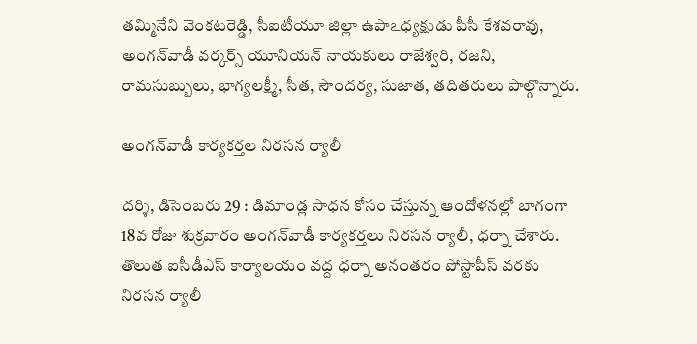తమ్మినేని వెంకటరెడ్డి, సీఐటీయూ జిల్లా ఉపాఽధ్యక్షుడు పీసీ కేశవరావు, అంగన్‌వాడీ వర్కర్స్‌ యూనియన్‌ నాయకులు రాజేశ్వరి, రజని, రామసుబ్బులు, భాగ్యలక్ష్మీ, సీత, సౌందర్య, సుజాత, తదితరులు పాల్గొన్నారు.

అంగన్‌వాడీ కార్యకర్తల నిరసన ర్యాలీ

దర్శి, డిసెంబరు 29 : డిమాండ్ల సాధన కోసం చేస్తున్న ఆందోళనల్లో బాగంగా 18వ రోజు శుక్రవారం అంగన్‌వాడీ కార్యకర్తలు నిరసన ర్యాలీ, ధర్నా చేశారు. తొలుత ఐసీడీఎస్‌ కార్యాలయం వద్ద ధర్నా అనంతరం పోస్టాపీస్‌ వరకు నిరసన ర్యాలీ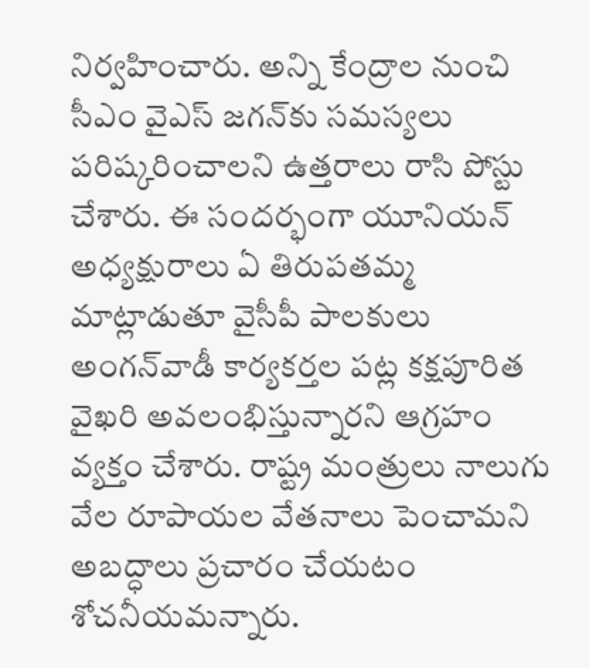నిర్వహించారు. అన్ని కేంద్రాల నుంచి సీఎం వైఎస్‌ జగన్‌కు సమస్యలు పరిష్కరించాలని ఉత్తరాలు రాసి పోస్టు చేశారు. ఈ సందర్భంగా యూనియన్‌ అధ్యక్షురాలు ఏ తిరుపతమ్మ మాట్లాడుతూ వైసీపీ పాలకులు అంగన్‌వాడీ కార్యకర్తల పట్ల కక్షపూరిత వైఖరి అవలంభిస్తున్నారని ఆగ్రహం వ్యక్తం చేశారు. రాష్ట్ర మంత్రులు నాలుగు వేల రూపాయల వేతనాలు పెంచామని అబద్ధాలు ప్రచారం చేయటం శోచనీయమన్నారు.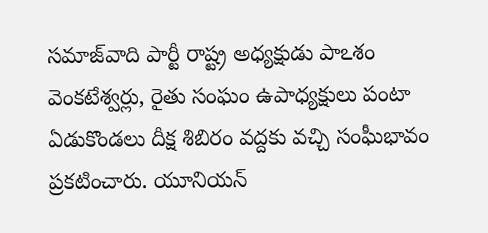సమాజ్‌వాది పార్టీ రాష్ట్ర అధ్యక్షుడు పాఽశం వెంకటేశ్వర్లు, రైతు సంఘం ఉపాధ్యక్షులు పంటా ఏడుకొండలు దీక్ష శిబిరం వద్దకు వచ్చి సంఘీభావం ప్రకటించారు. యూనియన్‌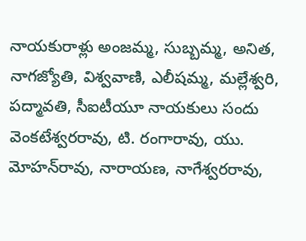నాయకురాళ్లు అంజమ్మ, సుబ్బమ్మ, అనిత, నాగజ్యోతి, విశ్వవాణి, ఎలీషమ్మ, మల్లేశ్వరి, పద్మావతి, సీఐటీయూ నాయకులు సందు వెంకటేశ్వరరావు, టి. రంగారావు, యు. మోహన్‌రావు, నారాయణ, నాగేశ్వరరావు,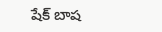షేక్‌ బాష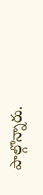పాల్గొన్నారు.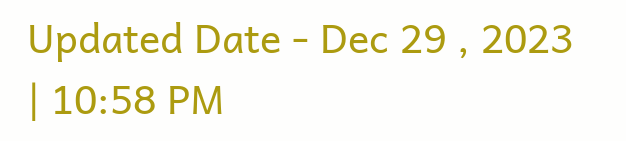Updated Date - Dec 29 , 2023 | 10:58 PM